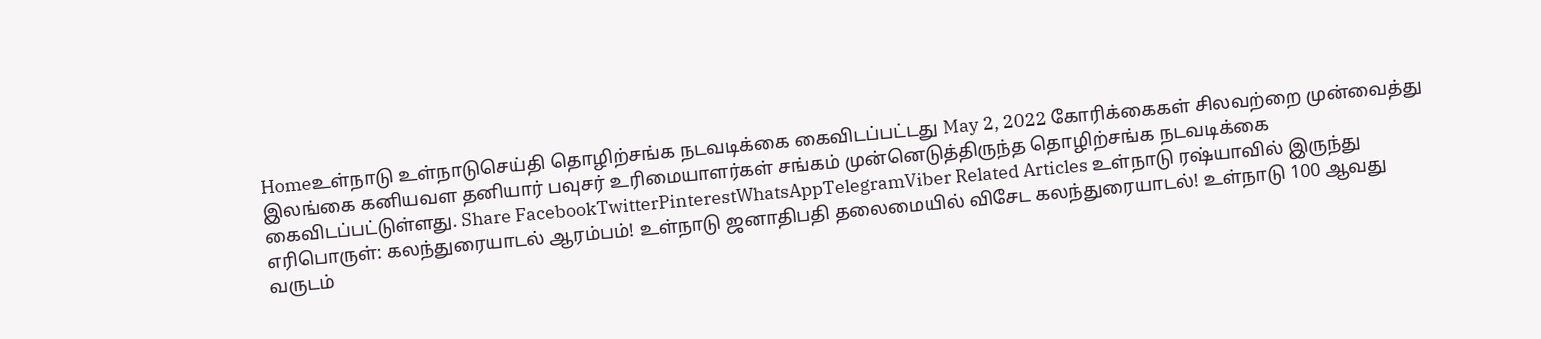Homeஉள்நாடு உள்நாடுசெய்தி தொழிற்சங்க நடவடிக்கை கைவிடப்பட்டது May 2, 2022 கோரிக்கைகள் சிலவற்றை முன்வைத்து இலங்கை கனியவள தனியார் பவுசர் உரிமையாளர்கள் சங்கம் முன்னெடுத்திருந்த தொழிற்சங்க நடவடிக்கை கைவிடப்பட்டுள்ளது. Share FacebookTwitterPinterestWhatsAppTelegramViber Related Articles உள்நாடு ரஷ்யாவில் இருந்து எரிபொருள்: கலந்துரையாடல் ஆரம்பம்! உள்நாடு ஜனாதிபதி தலைமையில் விசேட கலந்துரையாடல்! உள்நாடு 100 ஆவது வருடம்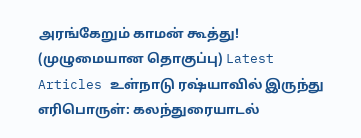அரங்கேறும் காமன் கூத்து! (முழுமையான தொகுப்பு) Latest Articles உள்நாடு ரஷ்யாவில் இருந்து எரிபொருள்: கலந்துரையாடல்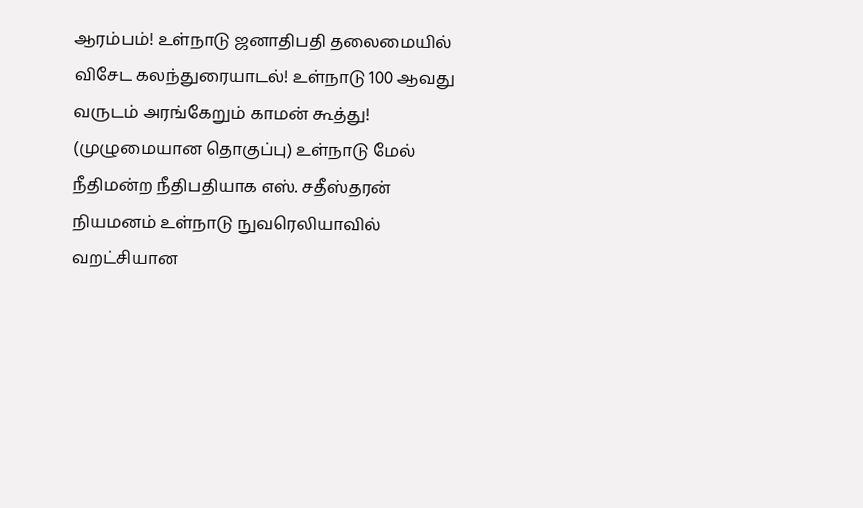ஆரம்பம்! உள்நாடு ஜனாதிபதி தலைமையில் விசேட கலந்துரையாடல்! உள்நாடு 100 ஆவது வருடம் அரங்கேறும் காமன் கூத்து! (முழுமையான தொகுப்பு) உள்நாடு மேல் நீதிமன்ற நீதிபதியாக எஸ். சதீஸ்தரன் நியமனம் உள்நாடு நுவரெலியாவில் வறட்சியான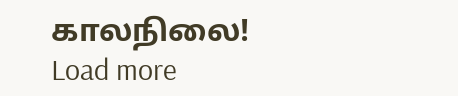காலநிலை! Load more